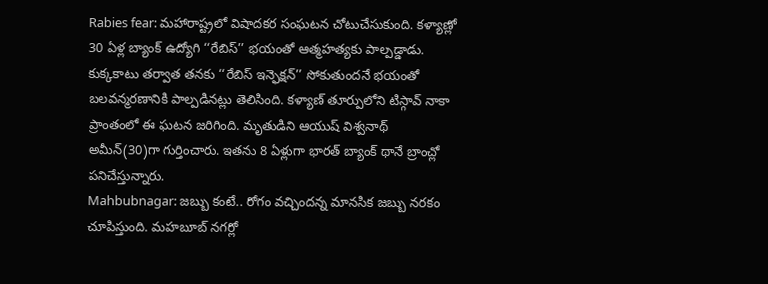Rabies fear: మహారాష్ట్రలో విషాదకర సంఘటన చోటుచేసుకుంది. కళ్యాణ్లో 30 ఏళ్ల బ్యాంక్ ఉద్యోగి ‘‘రేబిస్’’ భయంతో ఆత్మహత్యకు పాల్పడ్డాడు. కుక్కకాటు తర్వాత తనకు ‘‘రేబిస్ ఇన్ఫెక్షన్’’ సోకుతుందనే భయంతో బలవన్మరణానికి పాల్పడినట్లు తెలిసింది. కళ్యాణ్ తూర్పులోని టిస్గావ్ నాకా ప్రాంతంలో ఈ ఘటన జరిగింది. మృతుడిని ఆయుష్ విశ్వనాథ్ అమీన్(30)గా గుర్తించారు. ఇతను 8 ఏళ్లుగా భారత్ బ్యాంక్ థానే బ్రాంచ్లో పనిచేస్తున్నారు.
Mahbubnagar: జబ్బు కంటే.. రోగం వచ్చిందన్న మానసిక జబ్బు నరకం చూపిస్తుంది. మహబూబ్ నగర్లో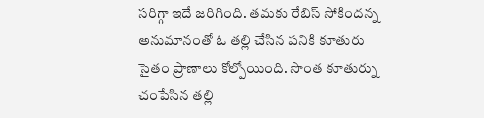సరిగ్గా ఇదే జరిగింది. తమకు రేబిస్ సోకిందన్న అనుమానంతో ఓ తల్లి చేసిన పనికి కూతురు సైతం ప్రాణాలు కోల్పోయింది. సొంత కూతుర్ను చంపేసిన తల్లి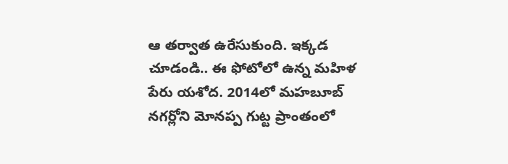ఆ తర్వాత ఉరేసుకుంది. ఇక్కడ చూడండి.. ఈ ఫోటోలో ఉన్న మహిళ పేరు యశోద. 2014లో మహబూబ్ నగర్లోని మోనప్ప గుట్ట ప్రాంతంలో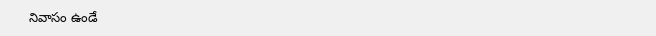నివాసం ఉండే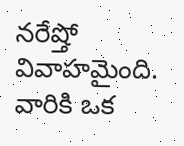నరేష్తో వివాహమైంది. వారికి ఒక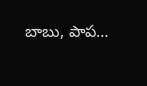బాబు, పాప…